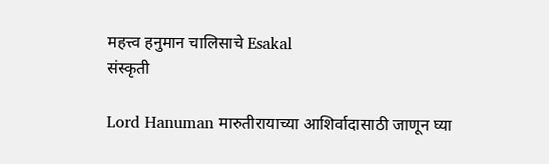महत्त्व हनुमान चालिसाचे Esakal
संस्कृती

Lord Hanuman मारुतीरायाच्या आशिर्वादासाठी जाणून घ्या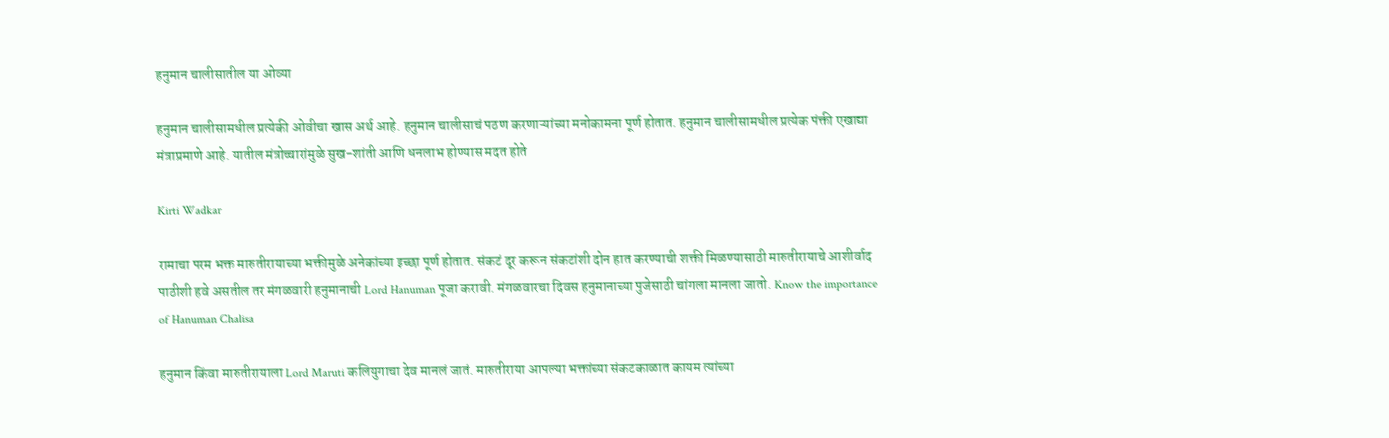हनुमान चालीसातील या ओव्या

हनुमान चालीसामधील प्रत्येकी ओवीचा खास अर्थ आहे. हनुमान चालीसाचं पठण करणाऱ्यांच्या मनोकामना पूर्ण होतात. हनुमान चालीसामधील प्रत्येक पंक्ती एखाद्या मंत्राप्रमाणे आहे. यातील मंत्रोच्चारांमुळे सुख-शांती आणि धनलाभ होण्यास मदत होते

Kirti Wadkar

रामाचा परम भक्त मारुतीरायाच्या भक्तीमुळे अनेकांच्या इच्छा पूर्ण होतात. संकटं दूर करून संकटांशी दोन हात करण्याची शक्ती मिळण्यासाठी मारुतीरायाचे आशीर्वाद पाठीशी हवे असतील तर मंगळवारी हनुमानाची Lord Hanuman पूजा करावी. मंगळवारचा दिवस हनुमानाच्या पुजेसाठी चांगला मानला जातो. Know the importance of Hanuman Chalisa

हनुमान किंवा मारुतीरायाला Lord Maruti कलियुगाचा देव मानलं जातं. मारुतीराया आपल्या भक्तांच्या संकटकाळात कायम त्यांच्या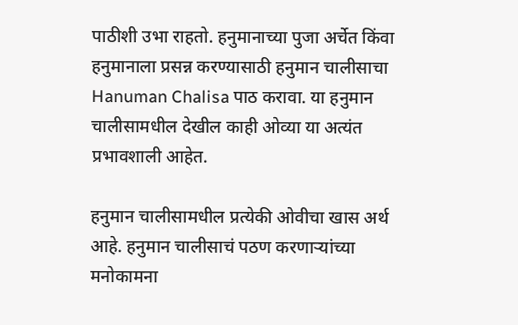पाठीशी उभा राहतो. हनुमानाच्या पुजा अर्चेत किंवा हनुमानाला प्रसन्न करण्यासाठी हनुमान चालीसाचा Hanuman Chalisa पाठ करावा. या हनुमान चालीसामधील देखील काही ओव्या या अत्यंत प्रभावशाली आहेत.

हनुमान चालीसामधील प्रत्येकी ओवीचा खास अर्थ आहे. हनुमान चालीसाचं पठण करणाऱ्यांच्या मनोकामना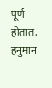पूर्ण होतात. हनुमान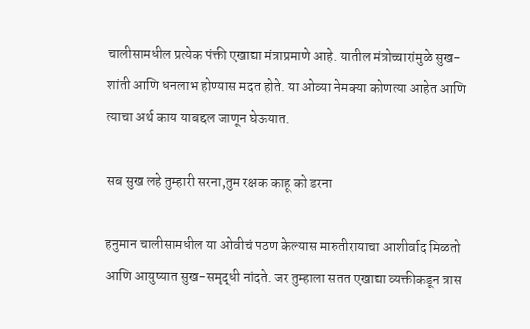चालीसामधील प्रत्येक पंक्ती एखाद्या मंत्राप्रमाणे आहे. यातील मंत्रोच्चारांमुळे सुख-शांती आणि धनलाभ होण्यास मदत होते. या ओव्या नेमक्या कोणत्या आहेत आणि त्याचा अर्थ काय याबद्दल जाणून घेऊयात.

सब सुख लहे तुम्हारी सरना,तुम रक्षक काहू को डरना

हनुमान चालीसामधील या ओवीचं पठण केल्यास मारुतीरायाचा आशीर्वाद मिळतो आणि आयुष्यात सुख-समृद्धी नांदते. जर तुम्हाला सतत एखाद्या व्यक्तीकडून त्रास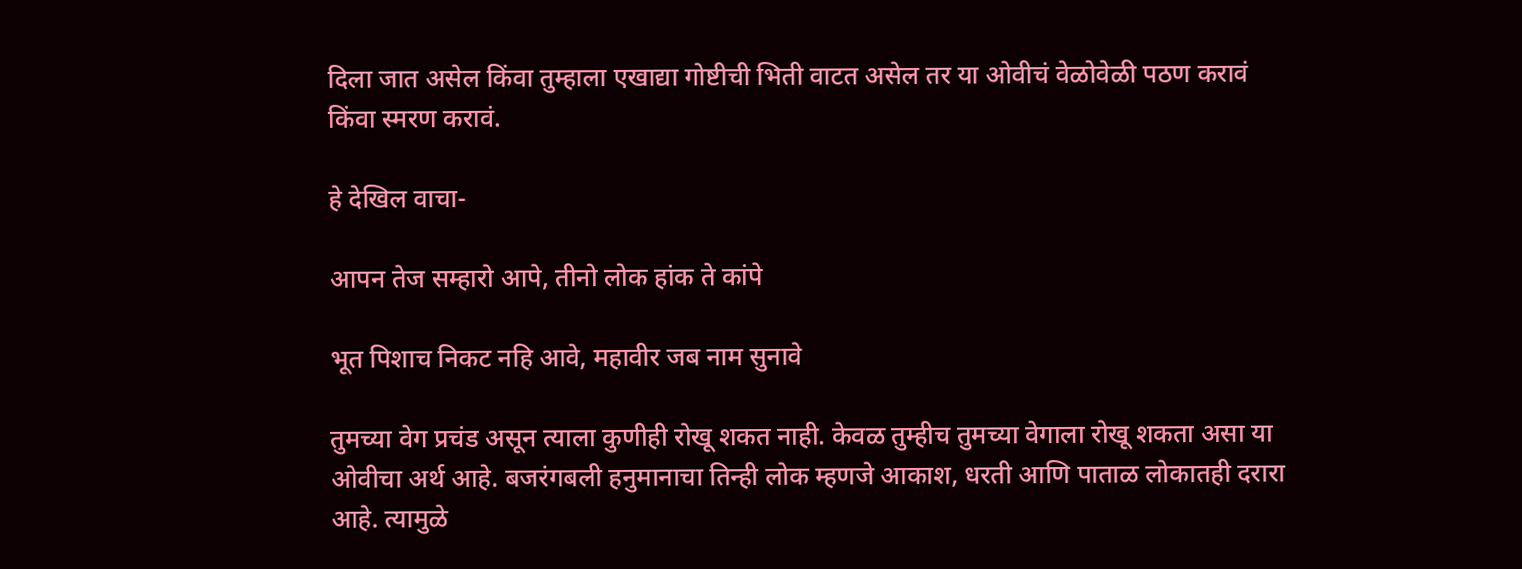दिला जात असेल किंवा तुम्हाला एखाद्या गोष्टीची भिती वाटत असेल तर या ओवीचं वेळोवेळी पठण करावं किंवा स्मरण करावं.

हे देखिल वाचा-

आपन तेज सम्हारो आपे, तीनो लोक हांक ते कांपे

भूत पिशाच निकट नहि आवे, महावीर जब नाम सुनावे

तुमच्या वेग प्रचंड असून त्याला कुणीही रोखू शकत नाही. केवळ तुम्हीच तुमच्या वेगाला रोखू शकता असा या ओवीचा अर्थ आहे. बजरंगबली हनुमानाचा तिन्ही लोक म्हणजे आकाश, धरती आणि पाताळ लोकातही दरारा आहे. त्यामुळे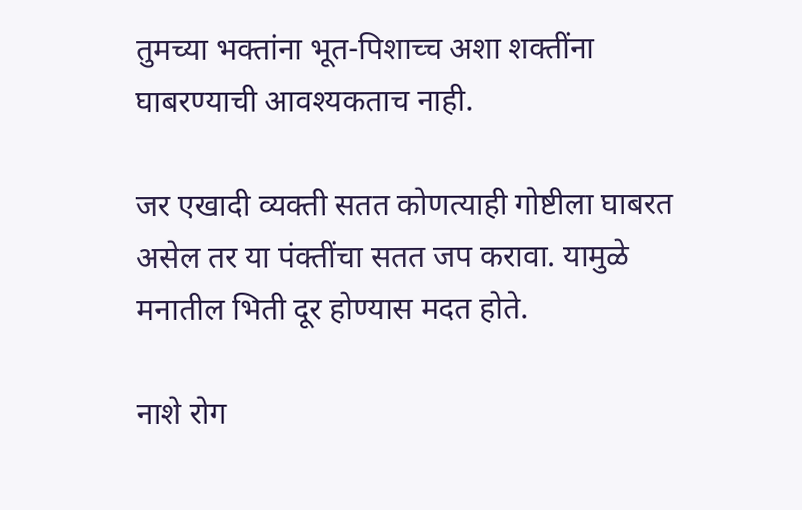तुमच्या भक्तांना भूत-पिशाच्च अशा शक्तींना घाबरण्याची आवश्यकताच नाही.

जर एखादी व्यक्ती सतत कोणत्याही गोष्टीला घाबरत असेल तर या पंक्तींचा सतत जप करावा. यामुळे मनातील भिती दूर होण्यास मदत होते.

नाशे रोग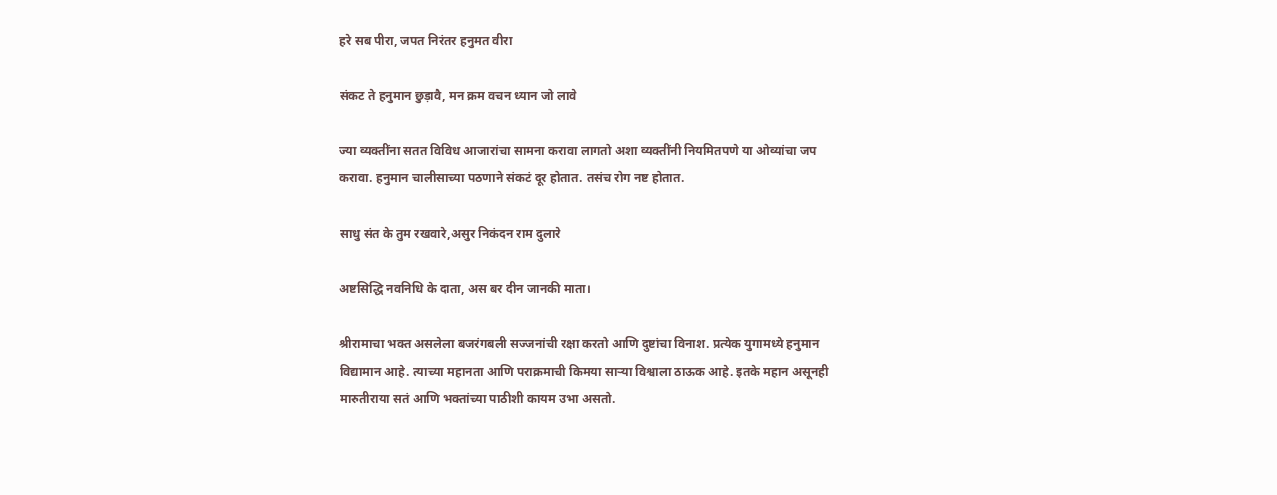हरे सब पीरा, जपत निरंतर हनुमत वीरा

संकट ते हनुमान छुड़ावै, मन क्रम वचन ध्यान जो लावे

ज्या व्यक्तींना सतत विविध आजारांचा सामना करावा लागतो अशा व्यक्तींनी नियमितपणे या ओव्यांचा जप करावा. हनुमान चालीसाच्या पठणाने संकटं दूर होतात. तसंच रोग नष्ट होतात.

साधु संत के तुम रखवारे,असुर निकंदन राम दुलारे

अष्टसिद्धि नवनिधि के दाता, अस बर दीन जानकी माता।

श्रीरामाचा भक्त असलेला बजरंगबली सज्जनांची रक्षा करतो आणि दुष्टांचा विनाश. प्रत्येक युगामध्ये हनुमान विद्यामान आहे. त्याच्या महानता आणि पराक्रमाची किमया साऱ्या विश्वाला ठाऊक आहे. इतके महान असूनही मारुतीराया सतं आणि भक्तांच्या पाठीशी कायम उभा असतो.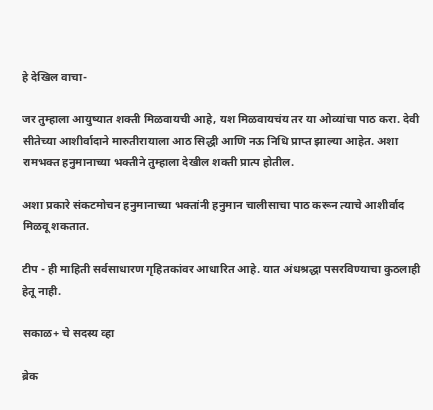हे देखिल वाचा-

जर तुम्हाला आयुष्यात शक्ती मिळवायची आहे, यश मिळवायचंय तर या ओव्यांचा पाठ करा. देवी सीतेच्या आशीर्वादाने मारुतीरायाला आठ सिद्धी आणि नऊ निधि प्राप्त झाल्या आहेत. अशा रामभक्त हनुमानाच्या भक्तीने तुम्हाला देखील शक्ती प्रात्प होतील.

अशा प्रकारे संकटमोचन हनुमानाच्या भक्तांनी हनुमान चालीसाचा पाठ करून त्याचे आशीर्वाद मिळवू शकतात.

टीप - ही माहिती सर्वसाधारण गृहितकांवर आधारित आहे. यात अंधश्रद्धा पसरविण्याचा कुठलाही हेतू नाही.

सकाळ+ चे सदस्य व्हा

ब्रेक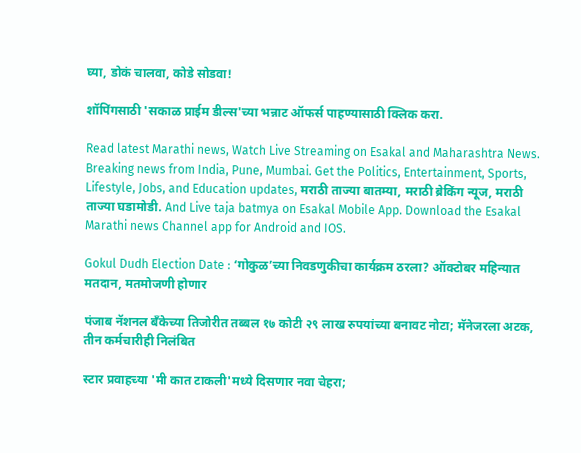घ्या, डोकं चालवा, कोडे सोडवा!

शॉपिंगसाठी 'सकाळ प्राईम डील्स'च्या भन्नाट ऑफर्स पाहण्यासाठी क्लिक करा.

Read latest Marathi news, Watch Live Streaming on Esakal and Maharashtra News. Breaking news from India, Pune, Mumbai. Get the Politics, Entertainment, Sports, Lifestyle, Jobs, and Education updates, मराठी ताज्या बातम्या, मराठी ब्रेकिंग न्यूज, मराठी ताज्या घडामोडी. And Live taja batmya on Esakal Mobile App. Download the Esakal Marathi news Channel app for Android and IOS.

Gokul Dudh Election Date : ‘गोकुळ’च्या निवडणुकीचा कार्यक्रम ठरला? ऑक्टोबर महिन्यात मतदान, मतमोजणी होणार

पंजाब नॅशनल बँकेच्या तिजोरीत तब्बल १७ कोटी २९ लाख रुपयांच्या बनावट नोटा; मॅनेजरला अटक, तीन कर्मचारीही निलंबित

स्टार प्रवाहच्या 'मी कात टाकली'मध्ये दिसणार नवा चेहरा;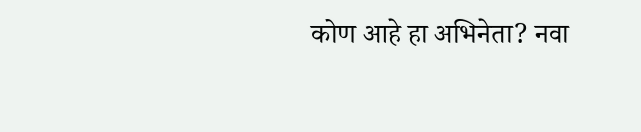कोण आहे हा अभिनेता? नवा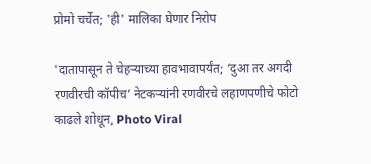प्रोमो चर्चेत; 'ही' मालिका घेणार निरोप

'दातापासून ते चेहऱ्याच्या हावभावापर्यंत; ‘दुआ तर अगदी रणवीरची कॉपीच’ नेटकऱ्यांनी रणवीरचे लहाणपणीचे फोटो काढले शोधून, Photo Viral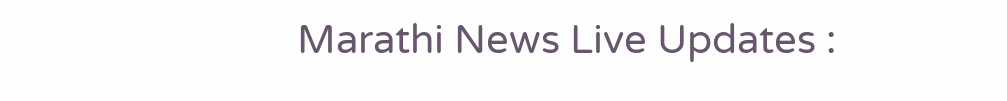Marathi News Live Updates :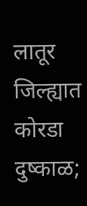लातूर जिल्ह्यात कोरडा दुष्काळ;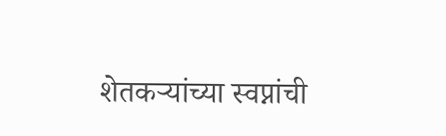शेतकऱ्यांच्या स्वप्नांची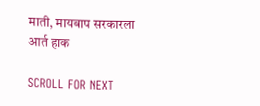माती, मायबाप सरकारला आर्त हाक

SCROLL FOR NEXT